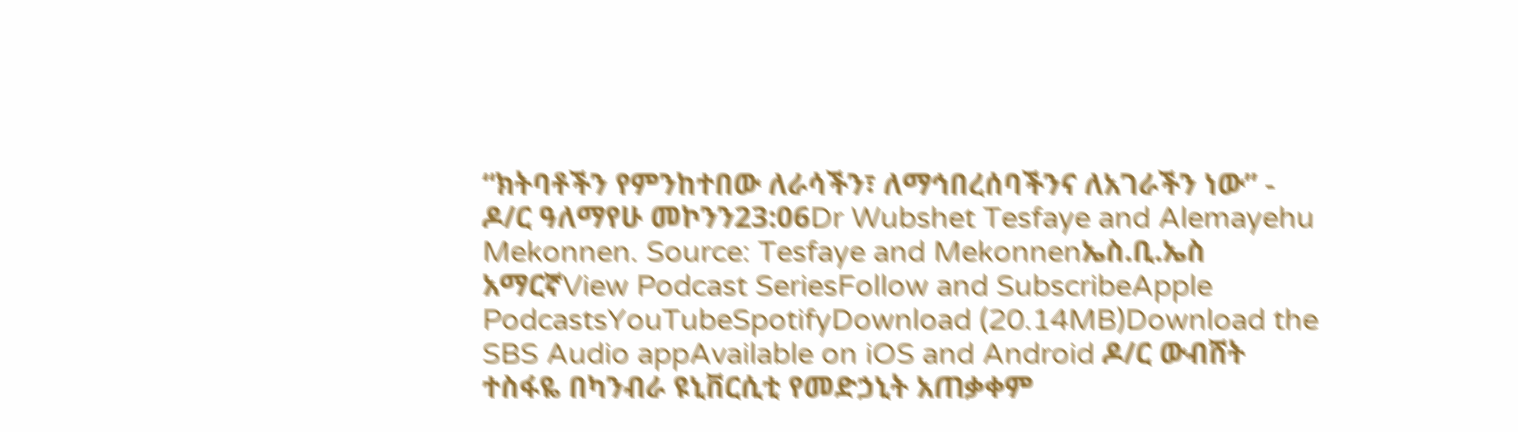“ክትባቶችን የምንከተበው ለራሳችን፣ ለማኅበረሰባችንና ለአገራችን ነው” - ዶ/ር ዓለማየሁ መኮንን23:06Dr Wubshet Tesfaye and Alemayehu Mekonnen. Source: Tesfaye and Mekonnenኤስ.ቢ.ኤስ አማርኛView Podcast SeriesFollow and SubscribeApple PodcastsYouTubeSpotifyDownload (20.14MB)Download the SBS Audio appAvailable on iOS and Android ዶ/ር ውብሸት ተስፋዬ በካንብራ ዩኒቨርሲቲ የመድኃኒት አጠቃቀም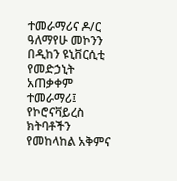ተመራማሪና ዶ/ር ዓለማየሁ መኮንን በዲከን ዩኒቨርሲቲ የመድኃኒት አጠቃቀም ተመራማሪ፤ የኮሮናቫይረስ ክትባቶችን የመከላከል አቅምና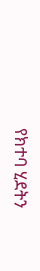የክተባ ሂደትን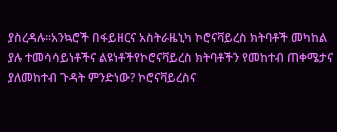ያስረዳሉ።አንኳሮች በፋይዘርና አስትራዜኒካ ኮሮናቫይረስ ክትባቶች መካከል ያሉ ተመሳሳይነቶችና ልዩነቶችየኮሮናቫይረስ ክትባቶችን የመከተብ ጠቀሜታና ያለመከተብ ጉዳት ምንድነው? ኮሮናቫይረስና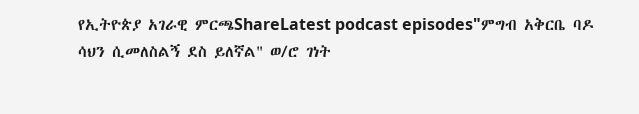የኢትዮጵያ አገራዊ ምርጫShareLatest podcast episodes"ምግብ አቅርቤ ባዶ ሳህን ሲመለስልኝ ደስ ይለኛል" ወ/ሮ ገነት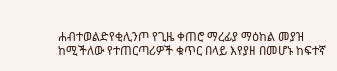ሐብተወልድየቂሊንጦ የጊዜ ቀጠሮ ማረፊያ ማዕከል መያዝ ከሚችለው የተጠርጣሪዎች ቁጥር በላይ እየያዘ በመሆኑ ከፍተኛ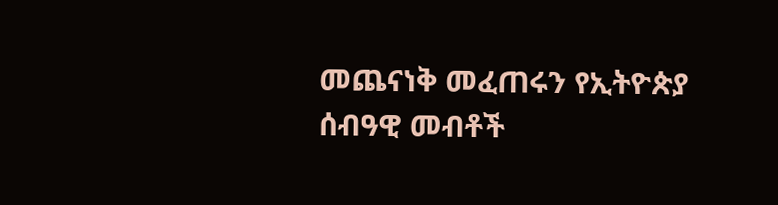መጨናነቅ መፈጠሩን የኢትዮጵያ ሰብዓዊ መብቶች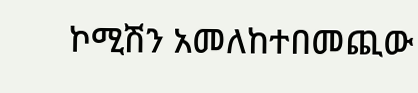ኮሚሽን አመለከተበመጪው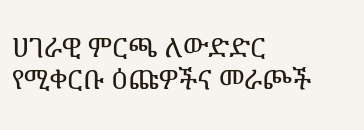ሀገራዊ ምርጫ ለውድድር የሚቀርቡ ዕጩዎችና መራጮች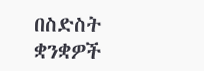በስድስት ቋንቋዎች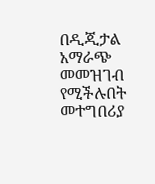በዲጂታል አማራጭ መመዝገብ የሚችሉበት መተግበሪያ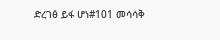ድረገፅ ይፋ ሆነ#101 መሳሳቅ